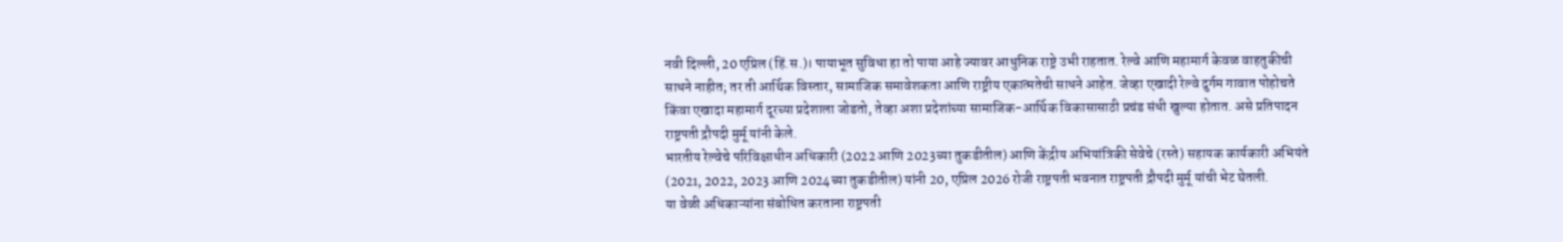नवी दिल्ली, 20 एप्रिल (हिं.स.)। पायाभूत सुविधा हा तो पाया आहे ज्यावर आधुनिक राष्ट्रे उभी राहतात. रेल्वे आणि महामार्ग केवळ वाहतुकीची साधने नाहीत; तर ती आर्थिक विस्तार, सामाजिक समावेशकता आणि राष्ट्रीय एकात्मतेची साधने आहेत. जेव्हा एखादी रेल्वे दुर्गम गावात पोहोचते किंवा एखादा महामार्ग दूरच्या प्रदेशाला जोडतो, तेव्हा अशा प्रदेशांच्या सामाजिक-आर्थिक विकासासाठी प्रचंड संधी खुल्या होतात. असे प्रतिपादन राष्ट्रपती द्रौपदी मुर्मू यांनी केले.
भारतीय रेल्वेचे परिविक्षाधीन अधिकारी (2022 आणि 2023च्या तुकडीतील) आणि केंद्रीय अभियांत्रिकी सेवेचे (रस्ते) सहायक कार्यकारी अभियंते (2021, 2022, 2023 आणि 2024च्या तुकडीतील) यांनी 20, एप्रिल 2026 रोजी राष्ट्रपती भवनात राष्ट्रपती द्रौपदी मुर्मू यांची भेट घेतली.
या वेळी अधिकाऱ्यांना संबोधित करताना राष्ट्रपती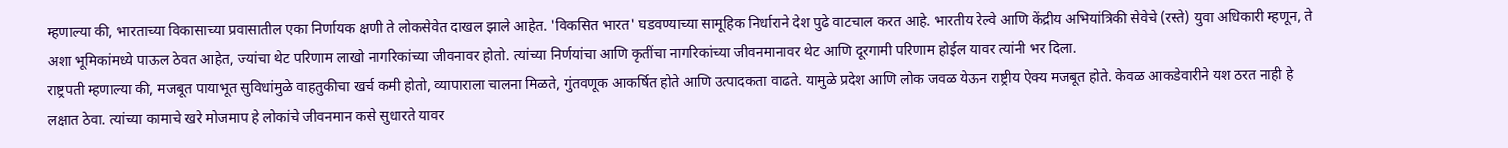म्हणाल्या की, भारताच्या विकासाच्या प्रवासातील एका निर्णायक क्षणी ते लोकसेवेत दाखल झाले आहेत. 'विकसित भारत' घडवण्याच्या सामूहिक निर्धाराने देश पुढे वाटचाल करत आहे. भारतीय रेल्वे आणि केंद्रीय अभियांत्रिकी सेवेचे (रस्ते) युवा अधिकारी म्हणून, ते अशा भूमिकांमध्ये पाऊल ठेवत आहेत, ज्यांचा थेट परिणाम लाखो नागरिकांच्या जीवनावर होतो. त्यांच्या निर्णयांचा आणि कृतींचा नागरिकांच्या जीवनमानावर थेट आणि दूरगामी परिणाम होईल यावर त्यांनी भर दिला.
राष्ट्रपती म्हणाल्या की, मजबूत पायाभूत सुविधांमुळे वाहतुकीचा खर्च कमी होतो, व्यापाराला चालना मिळते, गुंतवणूक आकर्षित होते आणि उत्पादकता वाढते. यामुळे प्रदेश आणि लोक जवळ येऊन राष्ट्रीय ऐक्य मजबूत होते. केवळ आकडेवारीने यश ठरत नाही हे लक्षात ठेवा. त्यांच्या कामाचे खरे मोजमाप हे लोकांचे जीवनमान कसे सुधारते यावर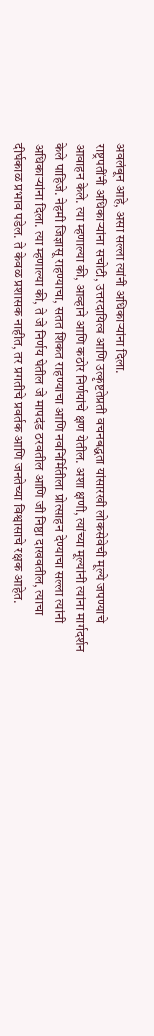अवलंबून आहे, असा सल्ला त्यांनी अधिकाऱ्यांना दिला.
राष्ट्रपतींनी अधिकाऱ्यांना सचोटी, उत्तरदायित्व आणि उत्कृष्टतेप्रती वचनबद्धता यांसारखी लोकसेवेची मूल्ये जपण्याचे आवाहन केले. त्या म्हणाल्या की, आव्हाने आणि कठोर निर्णयांचे क्षण येतील. अशा क्षणी, त्यांच्या मूल्यांनी त्यांना मार्गदर्शन केले पाहिजे. नेहमी जिज्ञासू राहण्याचा, सतत शिकत राहण्याचा आणि नवनिर्मितीला प्रोत्साहन देण्याचा सल्ला त्यांनी अधिकाऱ्यांना दिला. त्या म्हणाल्या की, ते जे निर्णय घेतील जे मापदंड ठरवतील आणि जी निष्ठा दाखवतील, त्याचा दीर्घकाळ प्रभाव पडेल. ते केवळ प्रशासक नाहीत, तर प्रगतीचे प्रवर्तक आणि जनतेच्या विश्वासाचे रक्षक आहेत.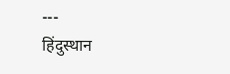---
हिंदुस्थान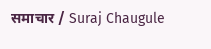समाचार / Suraj Chaugule